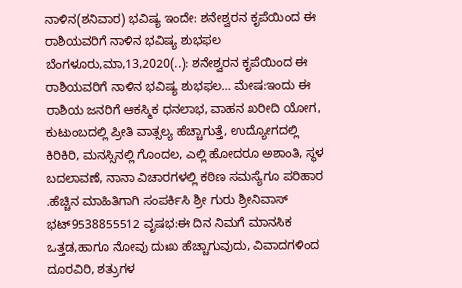ನಾಳಿನ(ಶನಿವಾರ) ಭವಿಷ್ಯ ಇಂದೇ: ಶನೇಶ್ವರನ ಕೃಪೆಯಿಂದ ಈ ರಾಶಿಯವರಿಗೆ ನಾಳಿನ ಭವಿಷ್ಯ ಶುಭಫಲ ಬೆಂಗಳೂರು,ಮಾ,13,2020(..): ಶನೇಶ್ವರನ ಕೃಪೆಯಿಂದ ಈ ರಾಶಿಯವರಿಗೆ ನಾಳಿನ ಭವಿಷ್ಯ ಶುಭಫಲ… ಮೇಷ:ಇಂದು ಈ ರಾಶಿಯ ಜನರಿಗೆ ಆಕಸ್ಮಿಕ ಧನಲಾಭ, ವಾಹನ ಖರೀದಿ ಯೋಗ, ಕುಟುಂಬದಲ್ಲಿ ಪ್ರೀತಿ ವಾತ್ಸಲ್ಯ ಹೆಚ್ಚಾಗುತ್ತೆ, ಉದ್ಯೋಗದಲ್ಲಿ ಕಿರಿಕಿರಿ, ಮನಸ್ಸಿನಲ್ಲಿ ಗೊಂದಲ, ಎಲ್ಲಿ ಹೋದರೂ ಅಶಾಂತಿ, ಸ್ಥಳ ಬದಲಾವಣೆ, ನಾನಾ ವಿಚಾರಗಳಲ್ಲಿ ಕಠಿಣ ಸಮಸ್ಯೆಗೂ ಪರಿಹಾರ .ಹೆಚ್ಚಿನ ಮಾಹಿತಿಗಾಗಿ ಸಂಪರ್ಕಿಸಿ ಶ್ರೀ ಗುರು ಶ್ರೀನಿವಾಸ್ ಭಟ್9538855512 ವೃಷಭ:ಈ ದಿನ ನಿಮಗೆ ಮಾನಸಿಕ ಒತ್ತಡ,ಹಾಗೂ ನೋವು ದುಃಖ ಹೆಚ್ಚಾಗುವುದು, ವಿವಾದಗಳಿಂದ ದೂರವಿರಿ, ಶತ್ರುಗಳ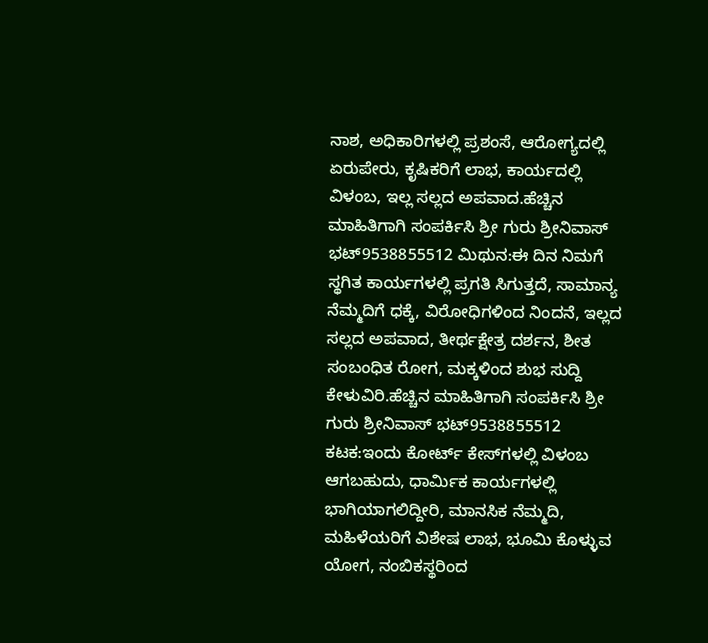ನಾಶ, ಅಧಿಕಾರಿಗಳಲ್ಲಿ ಪ್ರಶಂಸೆ, ಆರೋಗ್ಯದಲ್ಲಿ ಏರುಪೇರು, ಕೃಷಿಕರಿಗೆ ಲಾಭ, ಕಾರ್ಯದಲ್ಲಿ ವಿಳಂಬ, ಇಲ್ಲ ಸಲ್ಲದ ಅಪವಾದ.ಹೆಚ್ಚಿನ ಮಾಹಿತಿಗಾಗಿ ಸಂಪರ್ಕಿಸಿ ಶ್ರೀ ಗುರು ಶ್ರೀನಿವಾಸ್ ಭಟ್9538855512 ಮಿಥುನ:ಈ ದಿನ ನಿಮಗೆ ಸ್ಥಗಿತ ಕಾರ್ಯಗಳಲ್ಲಿ ಪ್ರಗತಿ ಸಿಗುತ್ತದೆ, ಸಾಮಾನ್ಯ ನೆಮ್ಮದಿಗೆ ಧಕ್ಕೆ, ವಿರೋಧಿಗಳಿಂದ ನಿಂದನೆ, ಇಲ್ಲದ ಸಲ್ಲದ ಅಪವಾದ, ತೀರ್ಥಕ್ಷೇತ್ರ ದರ್ಶನ, ಶೀತ ಸಂಬಂಧಿತ ರೋಗ, ಮಕ್ಕಳಿಂದ ಶುಭ ಸುದ್ದಿ ಕೇಳುವಿರಿ.ಹೆಚ್ಚಿನ ಮಾಹಿತಿಗಾಗಿ ಸಂಪರ್ಕಿಸಿ ಶ್ರೀ ಗುರು ಶ್ರೀನಿವಾಸ್ ಭಟ್9538855512 ಕಟಕ:ಇಂದು ಕೋರ್ಟ್ ಕೇಸ್‍ಗಳಲ್ಲಿ ವಿಳಂಬ ಆಗಬಹುದು, ಧಾರ್ಮಿಕ ಕಾರ್ಯಗಳಲ್ಲಿ ಭಾಗಿಯಾಗಲಿದ್ದೀರಿ, ಮಾನಸಿಕ ನೆಮ್ಮದಿ, ಮಹಿಳೆಯರಿಗೆ ವಿಶೇಷ ಲಾಭ, ಭೂಮಿ ಕೊಳ್ಳುವ ಯೋಗ, ನಂಬಿಕಸ್ಥರಿಂದ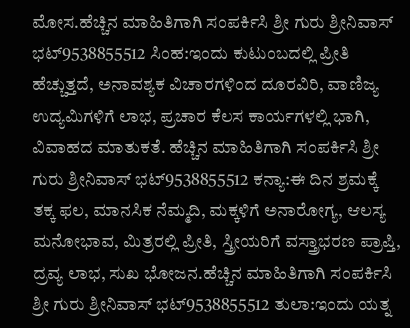ಮೋಸ.ಹೆಚ್ಚಿನ ಮಾಹಿತಿಗಾಗಿ ಸಂಪರ್ಕಿಸಿ ಶ್ರೀ ಗುರು ಶ್ರೀನಿವಾಸ್ ಭಟ್9538855512 ಸಿಂಹ:ಇಂದು ಕುಟುಂಬದಲ್ಲಿ ಪ್ರೀತಿ ಹೆಚ್ಚುತ್ತದೆ, ಅನಾವಶ್ಯಕ ವಿಚಾರಗಳಿಂದ ದೂರವಿರಿ, ವಾಣಿಜ್ಯ ಉದ್ಯಮಿಗಳಿಗೆ ಲಾಭ, ಪ್ರಚಾರ ಕೆಲಸ ಕಾರ್ಯಗಳಲ್ಲಿ ಭಾಗಿ, ವಿವಾಹದ ಮಾತುಕತೆ. ಹೆಚ್ಚಿನ ಮಾಹಿತಿಗಾಗಿ ಸಂಪರ್ಕಿಸಿ ಶ್ರೀ ಗುರು ಶ್ರೀನಿವಾಸ್ ಭಟ್9538855512 ಕನ್ಯಾ:ಈ ದಿನ ಶ್ರಮಕ್ಕೆ ತಕ್ಕ ಫಲ, ಮಾನಸಿಕ ನೆಮ್ಮದಿ, ಮಕ್ಕಳಿಗೆ ಅನಾರೋಗ್ಯ, ಆಲಸ್ಯ ಮನೋಭಾವ, ಮಿತ್ರರಲ್ಲಿ ಪ್ರೀತಿ, ಸ್ತ್ರೀಯರಿಗೆ ವಸ್ತ್ರಾಭರಣ ಪ್ರಾಪ್ತಿ, ದ್ರವ್ಯ ಲಾಭ, ಸುಖ ಭೋಜನ.ಹೆಚ್ಚಿನ ಮಾಹಿತಿಗಾಗಿ ಸಂಪರ್ಕಿಸಿ ಶ್ರೀ ಗುರು ಶ್ರೀನಿವಾಸ್ ಭಟ್9538855512 ತುಲಾ:ಇಂದು ಯತ್ನ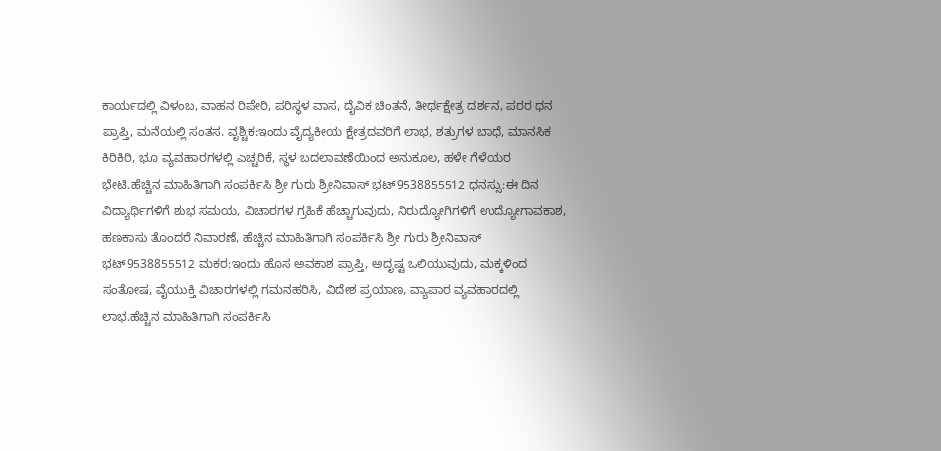ಕಾರ್ಯದಲ್ಲಿ ವಿಳಂಬ, ವಾಹನ ರಿಪೇರಿ, ಪರಿಸ್ಥಳ ವಾಸ, ದೈವಿಕ ಚಿಂತನೆ, ತೀರ್ಥಕ್ಷೇತ್ರ ದರ್ಶನ, ಪರರ ಧನ ಪ್ರಾಪ್ತಿ, ಮನೆಯಲ್ಲಿ ಸಂತಸ. ವೃಶ್ಚಿಕ:ಇಂದು ವೈದ್ಯಕೀಯ ಕ್ಷೇತ್ರದವರಿಗೆ ಲಾಭ, ಶತ್ರುಗಳ ಬಾಧೆ, ಮಾನಸಿಕ ಕಿರಿಕಿರಿ, ಭೂ ವ್ಯವಹಾರಗಳಲ್ಲಿ ಎಚ್ಚರಿಕೆ, ಸ್ಥಳ ಬದಲಾವಣೆಯಿಂದ ಅನುಕೂಲ, ಹಳೇ ಗೆಳೆಯರ ಭೇಟಿ.ಹೆಚ್ಚಿನ ಮಾಹಿತಿಗಾಗಿ ಸಂಪರ್ಕಿಸಿ ಶ್ರೀ ಗುರು ಶ್ರೀನಿವಾಸ್ ಭಟ್9538855512 ಧನಸ್ಸು:ಈ ದಿನ ವಿದ್ಯಾರ್ಥಿಗಳಿಗೆ ಶುಭ ಸಮಯ, ವಿಚಾರಗಳ ಗ್ರಹಿಕೆ ಹೆಚ್ಚಾಗುವುದು, ನಿರುದ್ಯೋಗಿಗಳಿಗೆ ಉದ್ಯೋಗಾವಕಾಶ, ಹಣಕಾಸು ತೊಂದರೆ ನಿವಾರಣೆ, ಹೆಚ್ಚಿನ ಮಾಹಿತಿಗಾಗಿ ಸಂಪರ್ಕಿಸಿ ಶ್ರೀ ಗುರು ಶ್ರೀನಿವಾಸ್ ಭಟ್9538855512 ಮಕರ:ಇಂದು ಹೊಸ ಅವಕಾಶ ಪ್ರಾಪ್ತಿ, ಅದೃಷ್ಟ ಒಲಿಯುವುದು, ಮಕ್ಕಳಿಂದ ಸಂತೋಷ, ವೈಯುಕ್ತಿ ವಿಚಾರಗಳಲ್ಲಿ ಗಮನಹರಿಸಿ, ವಿದೇಶ ಪ್ರಯಾಣ, ವ್ಯಾಪಾರ ವ್ಯವಹಾರದಲ್ಲಿ ಲಾಭ.ಹೆಚ್ಚಿನ ಮಾಹಿತಿಗಾಗಿ ಸಂಪರ್ಕಿಸಿ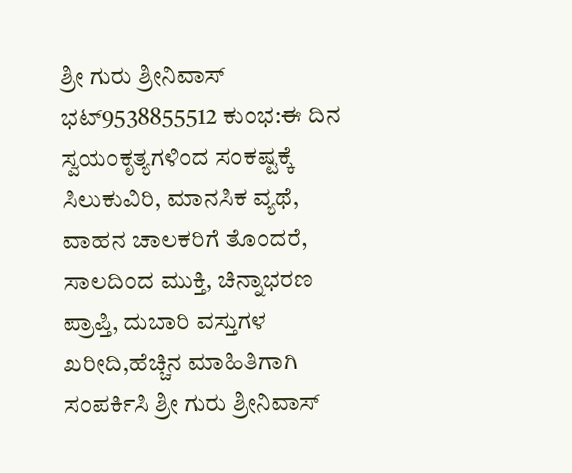ಶ್ರೀ ಗುರು ಶ್ರೀನಿವಾಸ್ ಭಟ್9538855512 ಕುಂಭ:ಈ ದಿನ ಸ್ವಯಂಕೃತ್ಯಗಳಿಂದ ಸಂಕಷ್ಟಕ್ಕೆ ಸಿಲುಕುವಿರಿ, ಮಾನಸಿಕ ವ್ಯಥೆ, ವಾಹನ ಚಾಲಕರಿಗೆ ತೊಂದರೆ, ಸಾಲದಿಂದ ಮುಕ್ತಿ, ಚಿನ್ನಾಭರಣ ಪ್ರಾಪ್ತಿ, ದುಬಾರಿ ವಸ್ತುಗಳ ಖರೀದಿ,ಹೆಚ್ಚಿನ ಮಾಹಿತಿಗಾಗಿ ಸಂಪರ್ಕಿಸಿ ಶ್ರೀ ಗುರು ಶ್ರೀನಿವಾಸ್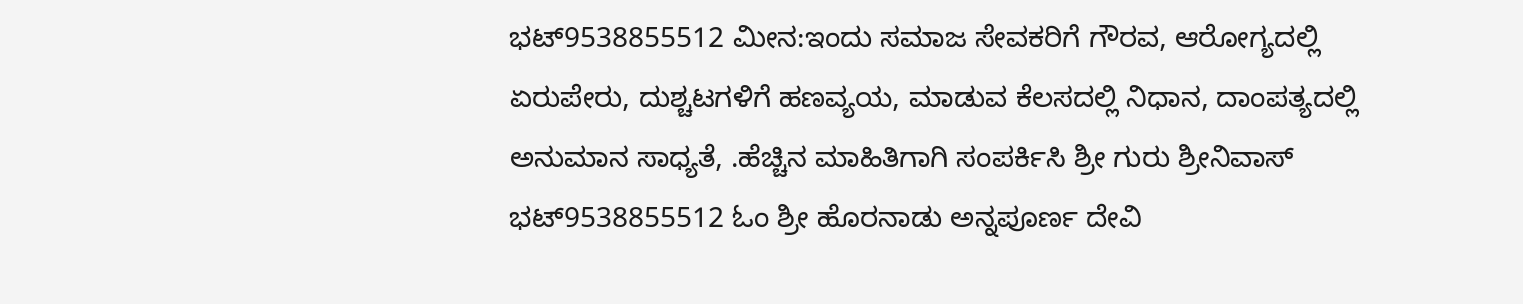ಭಟ್9538855512 ಮೀನ:ಇಂದು ಸಮಾಜ ಸೇವಕರಿಗೆ ಗೌರವ, ಆರೋಗ್ಯದಲ್ಲಿ ಏರುಪೇರು, ದುಶ್ಚಟಗಳಿಗೆ ಹಣವ್ಯಯ, ಮಾಡುವ ಕೆಲಸದಲ್ಲಿ ನಿಧಾನ, ದಾಂಪತ್ಯದಲ್ಲಿ ಅನುಮಾನ ಸಾಧ್ಯತೆ, .ಹೆಚ್ಚಿನ ಮಾಹಿತಿಗಾಗಿ ಸಂಪರ್ಕಿಸಿ ಶ್ರೀ ಗುರು ಶ್ರೀನಿವಾಸ್ ಭಟ್9538855512 ಓಂ ಶ್ರೀ ಹೊರನಾಡು ಅನ್ನಪೂರ್ಣ ದೇವಿ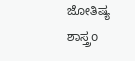ಜೋತಿಷ್ಯ ಶಾಸ್ತ್ರo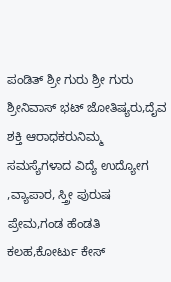ಪಂಡಿತ್ ಶ್ರೀ ಗುರು ಶ್ರೀ ಗುರು ಶ್ರೀನಿವಾಸ್ ಭಟ್ ಜೋತಿಷ್ಯರು,ದೈವ ಶಕ್ತಿ ಆರಾಧಕರುನಿಮ್ಮ ಸಮಸ್ಯೆಗಳಾದ ವಿದ್ಯೆ ಉದ್ಯೋಗ ,ವ್ಯಾಪಾರ, ಸ್ತ್ರೀ ಪುರುಷ ಪ್ರೇಮ,ಗಂಡ ಹೆಂಡತಿ ಕಲಹ,ಕೋರ್ಟು ಕೇಸ್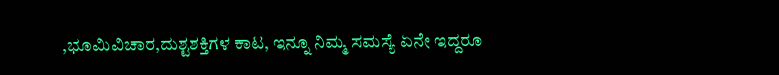,ಭೂಮಿವಿಚಾರ,ದುಶ್ಟಶಕ್ತಿಗಳ ಕಾಟ, ಇನ್ನೂ ನಿಮ್ಮ ಸಮಸ್ಯೆ ಏನೇ ಇದ್ದರೂ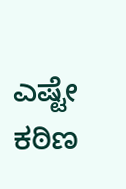ಎಷ್ಟೇ ಕಠಿಣ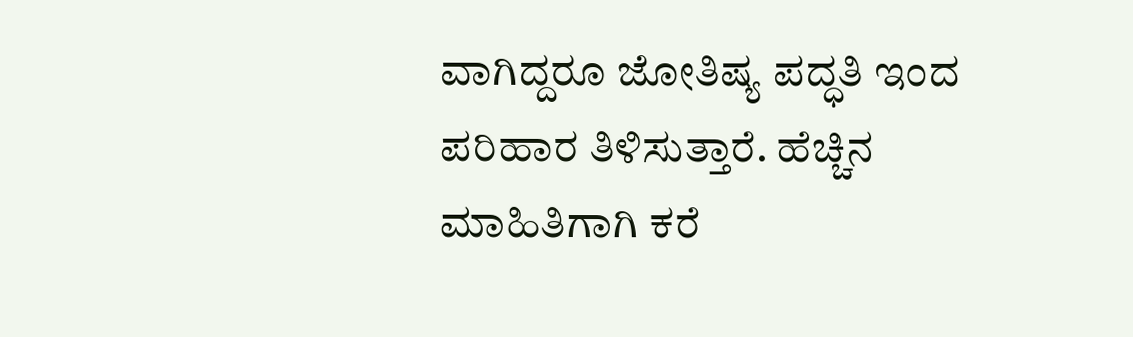ವಾಗಿದ್ದರೂ ಜೋತಿಷ್ಯ ಪದ್ಧತಿ ಇಂದ ಪರಿಹಾರ ತಿಳಿಸುತ್ತಾರೆ. ಹೆಚ್ಚಿನ ಮಾಹಿತಿಗಾಗಿ ಕರೆ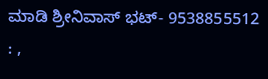ಮಾಡಿ ಶ್ರೀನಿವಾಸ್ ಭಟ್- 9538855512 : ,